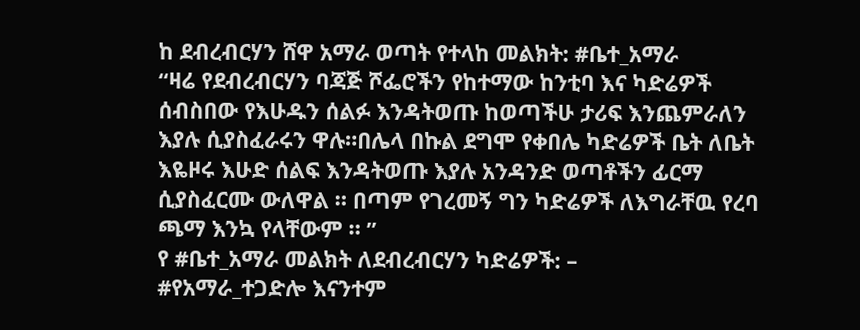ከ ደብረብርሃን ሸዋ አማራ ወጣት የተላከ መልክት: #ቤተ_አማራ
“ዛሬ የደብረብርሃን ባጃጅ ሾፌሮችን የከተማው ከንቲባ እና ካድሬዎች ሰብስበው የእሁዱን ሰልፉ እንዳትወጡ ከወጣችሁ ታሪፍ እንጨምራለን እያሉ ሲያስፈራሩን ዋሉ።በሌላ በኩል ደግሞ የቀበሌ ካድሬዎች ቤት ለቤት እዬዞሩ እሁድ ሰልፍ እንዳትወጡ እያሉ አንዳንድ ወጣቶችን ፊርማ ሲያስፈርሙ ውለዋል ። በጣም የገረመኝ ግን ካድሬዎች ለእግራቸዉ የረባ ጫማ እንኳ የላቸውም ። ”
የ #ቤተ_አማራ መልክት ለደብረብርሃን ካድሬዎች: –
#የአማራ_ተጋድሎ እናንተም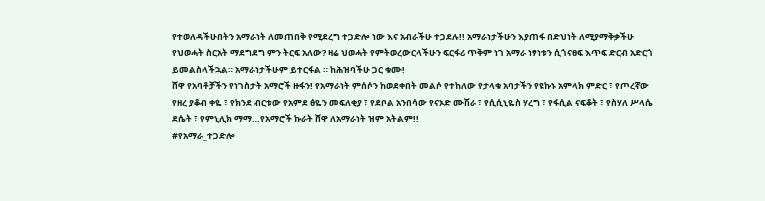የተወለዳችሁበትን አማራነት ለመጠበቅ የሚደረግ ተጋድሎ ነው እና አብራችሁ ተጋደሉ!! አማራነታችሁን እያጠፋ በድህነት ለሚያማቅቃችሁ የህወሓት ስርአት ማደግደግ ምን ትርፍ አለው? ዛሬ ህወሓት የምትወረውርላችሁን ፍርፋሪ ጥቅም ነገ አማራ ነፃነቱን ሲጎናፀፍ እጥፍ ድርብ አድርጎ ይመልስላችኋል። አማራነታችሁም ይተርፋል ። ከሕዝባችሁ ጋር ቁሙ!
ሸዋ የአባቶቻችን የነገስታት አማሮች ዙፋን! የአማራነት ምሰሶን ከወደቀበት መልሶ የተከለው የታላቁ አባታችን የዩኩኑ አምላክ ምድር ፣ የጦረኛው የዘረ ያቆብ ቀዬ ፣ የክንደ ብርቱው የአምደ ፅዬን መፍለቂያ ፣ የደቦል አንበሳው የናኦድ ሙሽራ ፣ የሲሲኒዬስ ሃረግ ፣ የፋሲል ናፍቆት ፣ የስሃለ ሥላሴ ደሴት ፣ የምኒሊክ ማማ…የአማሮች ኩራት ሸዋ ለአማራነት ዝም አትልም!!
#የአማራ_ተጋድሎ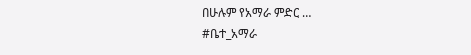በሁሉም የአማራ ምድር …
#ቤተ_አማራ